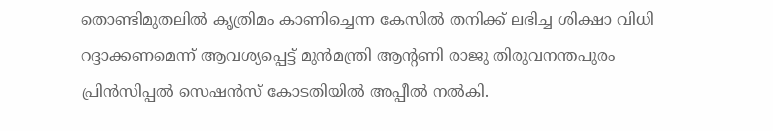തൊണ്ടിമുതലിൽ കൃത്രിമം കാണിച്ചെന്ന കേസിൽ തനിക്ക് ലഭിച്ച ശിക്ഷാ വിധി റദ്ദാക്കണമെന്ന് ആവശ്യപ്പെട്ട് മുൻമന്ത്രി ആന്റണി രാജു തിരുവനന്തപുരം പ്രിൻസിപ്പൽ സെഷൻസ് കോടതിയിൽ അപ്പീൽ നൽകി.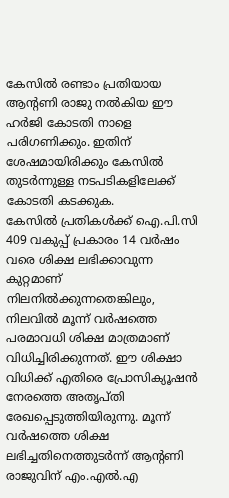കേസിൽ രണ്ടാം പ്രതിയായ ആന്റണി രാജു നൽകിയ ഈ ഹർജി കോടതി നാളെ പരിഗണിക്കും. ഇതിന് ശേഷമായിരിക്കും കേസിൽ തുടർന്നുള്ള നടപടികളിലേക്ക് കോടതി കടക്കുക.
കേസിൽ പ്രതികൾക്ക് ഐ.പി.സി 409 വകുപ്പ് പ്രകാരം 14 വർഷം വരെ ശിക്ഷ ലഭിക്കാവുന്ന കുറ്റമാണ് നിലനിൽക്കുന്നതെങ്കിലും, നിലവിൽ മൂന്ന് വർഷത്തെ പരമാവധി ശിക്ഷ മാത്രമാണ് വിധിച്ചിരിക്കുന്നത്. ഈ ശിക്ഷാ വിധിക്ക് എതിരെ പ്രോസിക്യൂഷൻ നേരത്തെ അതൃപ്തി രേഖപ്പെടുത്തിയിരുന്നു. മൂന്ന് വർഷത്തെ ശിക്ഷ ലഭിച്ചതിനെത്തുടർന്ന് ആന്റണി രാജുവിന് എം.എൽ.എ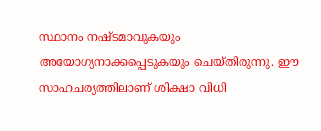സ്ഥാനം നഷ്ടമാവുകയും അയോഗ്യനാക്കപ്പെടുകയും ചെയ്തിരുന്നു. ഈ സാഹചര്യത്തിലാണ് ശിക്ഷാ വിധി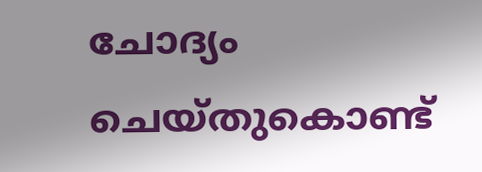ചോദ്യം ചെയ്തുകൊണ്ട്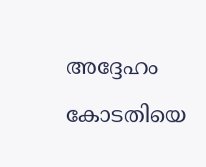അദ്ദേഹം കോടതിയെ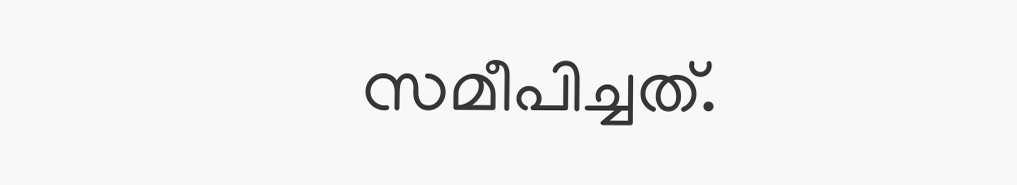സമീപിച്ചത്.